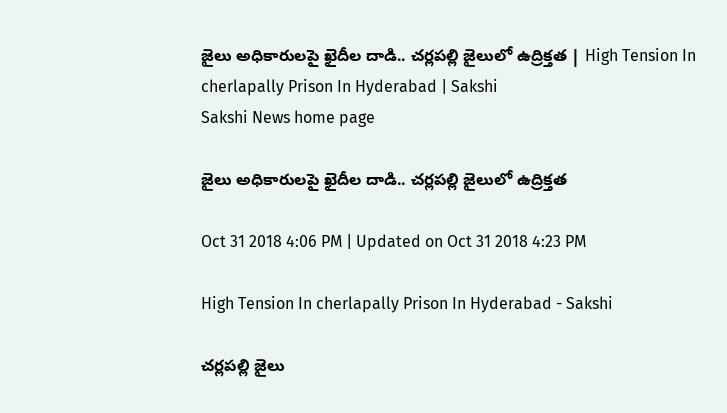జైలు అధికారులపై ఖైదీల దాడి.. చర్లపల్లి జైలులో ఉద్రిక్తత | High Tension In cherlapally Prison In Hyderabad | Sakshi
Sakshi News home page

జైలు అధికారులపై ఖైదీల దాడి.. చర్లపల్లి జైలులో ఉద్రిక్తత

Oct 31 2018 4:06 PM | Updated on Oct 31 2018 4:23 PM

High Tension In cherlapally Prison In Hyderabad - Sakshi

చర్లపల్లి జైలు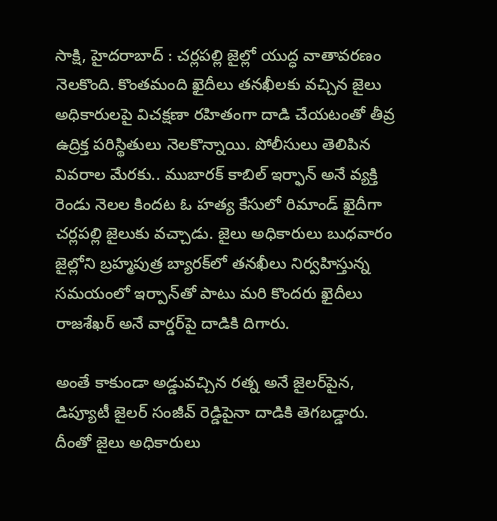సాక్షి, హైదరాబాద్‌ : చర్లపల్లి జైల్లో యుద్ధ వాతావరణం నెలకొంది. కొంతమంది ఖైదీలు తనఖీలకు వచ్చిన జైలు అధికారులపై విచక్షణా రహితంగా దాడి చేయటంతో తీవ్ర ఉద్రిక్త పరిస్థితులు నెలకొన్నాయి. పోలీసులు తెలిపిన వివరాల మేరకు.. ముబారక్‌ కాబిల్‌ ఇర్ఫాన్‌ అనే వ్యక్తి రెండు నెలల కిందట ఓ హత్య కేసులో రిమాండ్‌ ఖైదీగా చర్లపల్లి జైలుకు వచ్చాడు. జైలు అధికారులు బుధవారం జైల్లోని బ్రహ్మపుత్ర బ్యారక్‌లో తనఖీలు నిర్వహిస్తున్న సమయంలో ఇర్పాన్‌తో పాటు మరి కొందరు ఖైదీలు రాజశేఖర్‌ అనే వార్డర్‌పై దాడికి దిగారు.

అంతే కాకుండా అడ్డువచ్చిన రత్న అనే జైలర్‌పైన, డిప్యూటీ జైలర్‌ సంజీవ్‌ రెడ్డిపైనా దాడికి తెగబడ్డారు. దీంతో జైలు అధికారులు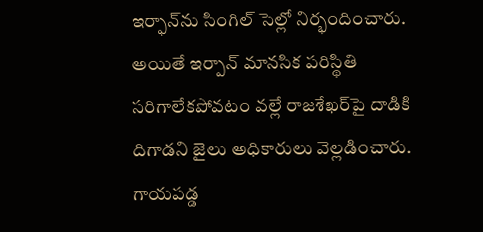ఇర్ఫాన్‌ను సింగిల్‌ సెల్లో నిర్భందించారు. అయితే ఇర్పాన్‌ మానసిక పరిస్థితి సరిగాలేకపోవటం వల్లే రాజశేఖర్‌పై దాడికి దిగాడని జైలు అధికారులు వెల్లడించారు. గాయపడ్డ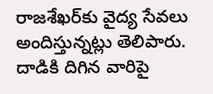రాజశేఖర్‌కు వైద్య సేవలు అందిస్తున్నట్లు తెలిపారు. దాడికి దిగిన వారిపై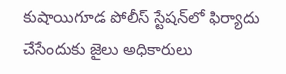కుషాయిగూడ పోలీస్‌ స్టేషన్‌లో ఫిర్యాదు చేసేందుకు జైలు అధికారులు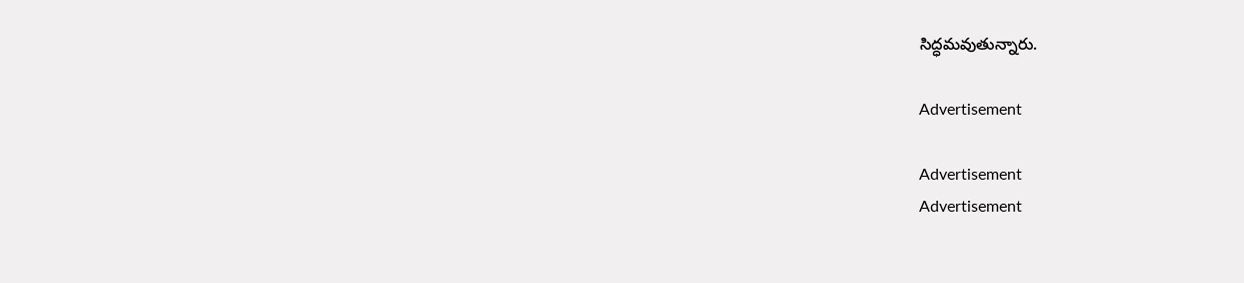సిద్ధమవుతున్నారు.

Advertisement

Advertisement
Advertisement